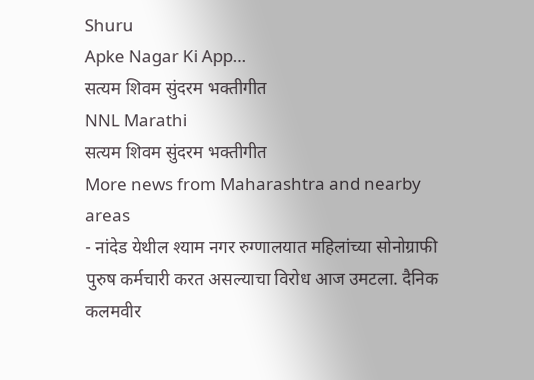Shuru
Apke Nagar Ki App…
सत्यम शिवम सुंदरम भक्तीगीत
NNL Marathi
सत्यम शिवम सुंदरम भक्तीगीत
More news from Maharashtra and nearby areas
- नांदेड येथील श्याम नगर रुग्णालयात महिलांच्या सोनोग्राफी पुरुष कर्मचारी करत असल्याचा विरोध आज उमटला. दैनिक कलमवीर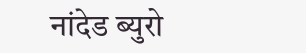नांदेड ब्युरो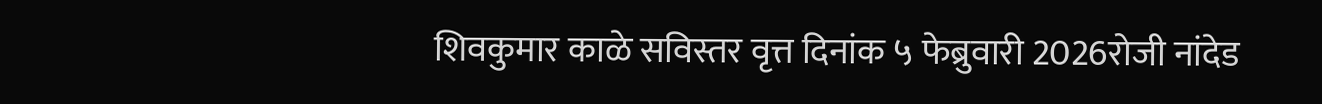शिवकुमार काळे सविस्तर वृत्त दिनांक ५ फेब्रुवारी 2026रोजी नांदेड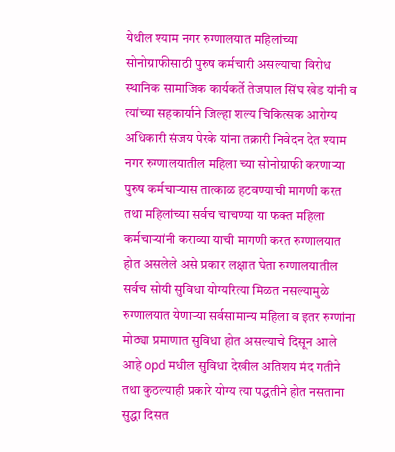येथील श्याम नगर रुग्णालयात महिलांच्या सोनोग्राफीसाठी पुरुष कर्मचारी असल्याचा विरोध स्थानिक सामाजिक कार्यकर्ते तेजपाल सिंघ खेड यांनी व त्यांच्या सहकार्याने जिल्हा शल्य चिकित्सक आरोग्य अधिकारी संजय पेरके यांना तक्रारी निवेदन देत श्याम नगर रुग्णालयातील महिला च्या सोनोग्राफी करणाऱ्या पुरुष कर्मचाऱ्यास तात्काळ हटवण्याची मागणी करत तथा महिलांच्या सर्वच चाचण्या या फक्त महिला कर्मचाऱ्यांनी कराव्या याची मागणी करत रुग्णालयात होत असलेले असे प्रकार लक्षात घेता रुग्णालयातील सर्वच सोयी सुविधा योग्यरित्या मिळत नसल्यामुळे रुग्णालयात येणाऱ्या सर्वसामान्य महिला व इतर रुग्णांना मोठ्या प्रमाणात सुविधा होत असल्याचे दिसून आले आहे opd मधील सुविधा देखील अतिशय मंद गतीने तथा कुठल्याही प्रकारे योग्य त्या पद्धतीने होत नसताना सुद्धा दिसत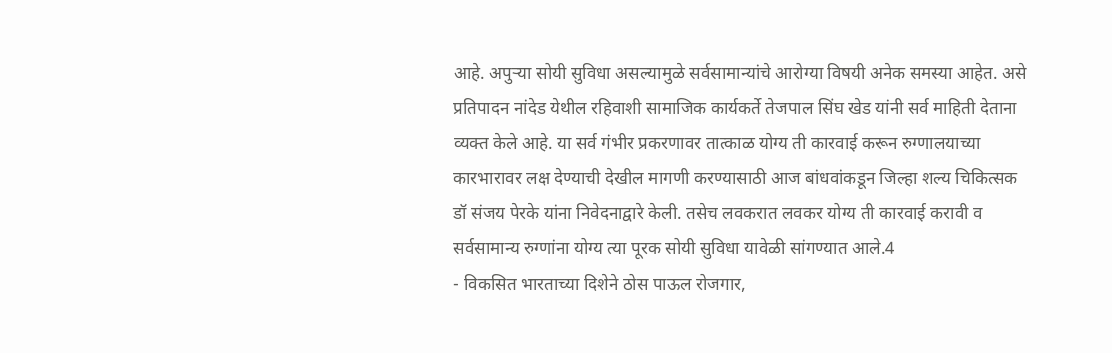आहे. अपुऱ्या सोयी सुविधा असल्यामुळे सर्वसामान्यांचे आरोग्या विषयी अनेक समस्या आहेत. असे प्रतिपादन नांदेड येथील रहिवाशी सामाजिक कार्यकर्ते तेजपाल सिंघ खेड यांनी सर्व माहिती देताना व्यक्त केले आहे. या सर्व गंभीर प्रकरणावर तात्काळ योग्य ती कारवाई करून रुग्णालयाच्या कारभारावर लक्ष देण्याची देखील मागणी करण्यासाठी आज बांधवांकडून जिल्हा शल्य चिकित्सक डॉ संजय पेरके यांना निवेदनाद्वारे केली. तसेच लवकरात लवकर योग्य ती कारवाई करावी व सर्वसामान्य रुग्णांना योग्य त्या पूरक सोयी सुविधा यावेळी सांगण्यात आले.4
- विकसित भारताच्या दिशेने ठोस पाऊल रोजगार,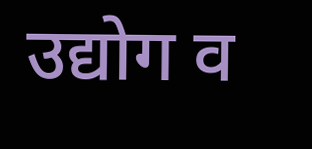उद्योग व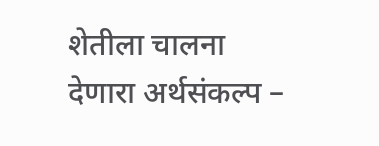शेतीला चालना देणारा अर्थसंकल्प –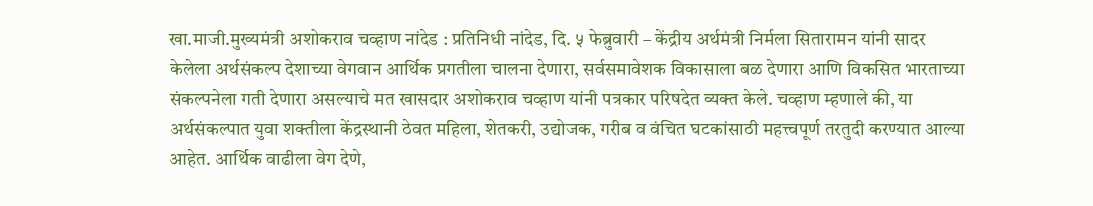खा.माजी.मुख्यमंत्री अशोकराव चव्हाण नांदेड : प्रतिनिधी नांदेड, दि. ५ फेब्रुवारी – केंद्रीय अर्थमंत्री निर्मला सितारामन यांनी सादर केलेला अर्थसंकल्प देशाच्या वेगवान आर्थिक प्रगतीला चालना देणारा, सर्वसमावेशक विकासाला बळ देणारा आणि विकसित भारताच्या संकल्पनेला गती देणारा असल्याचे मत खासदार अशोकराव चव्हाण यांनी पत्रकार परिषदेत व्यक्त केले. चव्हाण म्हणाले की, या अर्थसंकल्पात युवा शक्तीला केंद्रस्थानी ठेवत महिला, शेतकरी, उद्योजक, गरीब व वंचित घटकांसाठी महत्त्वपूर्ण तरतुदी करण्यात आल्या आहेत. आर्थिक वाढीला वेग देणे,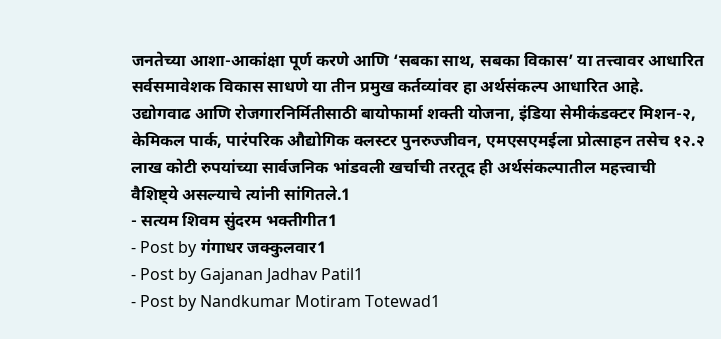जनतेच्या आशा-आकांक्षा पूर्ण करणे आणि ‘सबका साथ, सबका विकास’ या तत्त्वावर आधारित सर्वसमावेशक विकास साधणे या तीन प्रमुख कर्तव्यांवर हा अर्थसंकल्प आधारित आहे. उद्योगवाढ आणि रोजगारनिर्मितीसाठी बायोफार्मा शक्ती योजना, इंडिया सेमीकंडक्टर मिशन-२, केमिकल पार्क, पारंपरिक औद्योगिक क्लस्टर पुनरुज्जीवन, एमएसएमईला प्रोत्साहन तसेच १२.२ लाख कोटी रुपयांच्या सार्वजनिक भांडवली खर्चाची तरतूद ही अर्थसंकल्पातील महत्त्वाची वैशिष्ट्ये असल्याचे त्यांनी सांगितले.1
- सत्यम शिवम सुंदरम भक्तीगीत1
- Post by गंगाधर जक्कुलवार1
- Post by Gajanan Jadhav Patil1
- Post by Nandkumar Motiram Totewad1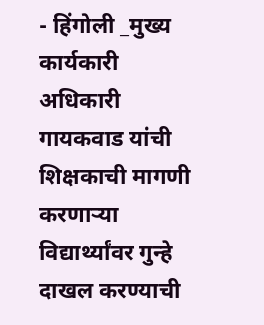- हिंगोली _मुख्य कार्यकारी अधिकारी गायकवाड यांची शिक्षकाची मागणी करणाऱ्या विद्यार्थ्यांवर गुन्हे दाखल करण्याची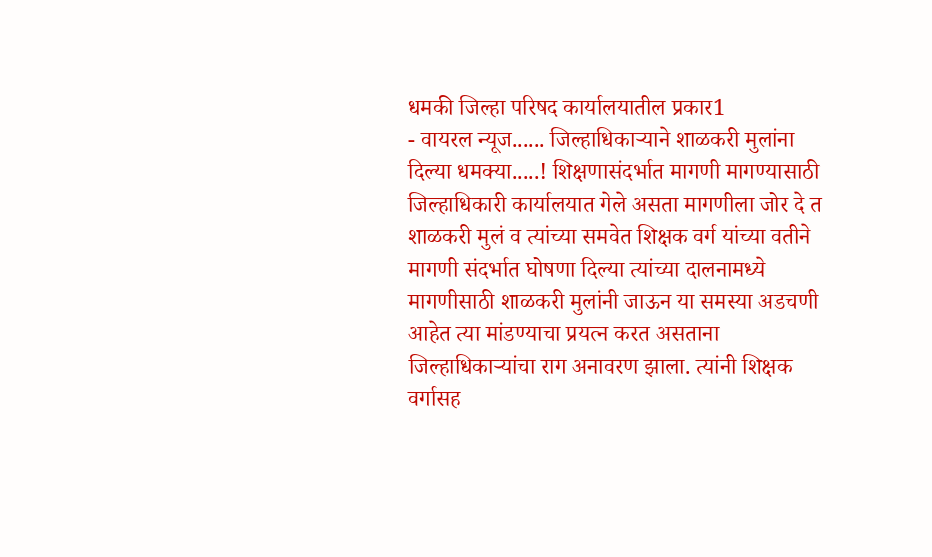धमकी जिल्हा परिषद कार्यालयातील प्रकार1
- वायरल न्यूज...... जिल्हाधिकाऱ्याने शाळकरी मुलांना दिल्या धमक्या.....! शिक्षणासंदर्भात मागणी मागण्यासाठी जिल्हाधिकारी कार्यालयात गेले असता मागणीला जोर दे त शाळकरी मुलं व त्यांच्या समवेत शिक्षक वर्ग यांच्या वतीने मागणी संदर्भात घोषणा दिल्या त्यांच्या दालनामध्ये मागणीसाठी शाळकरी मुलांनी जाऊन या समस्या अडचणी आहेत त्या मांडण्याचा प्रयत्न करत असताना जिल्हाधिकाऱ्यांचा राग अनावरण झाला. त्यांनी शिक्षक वर्गासह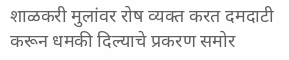शाळकरी मुलांवर रोष व्यक्त करत दमदाटी करून धमकी दिल्याचे प्रकरण समोर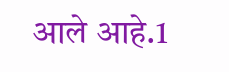आले आहे.1